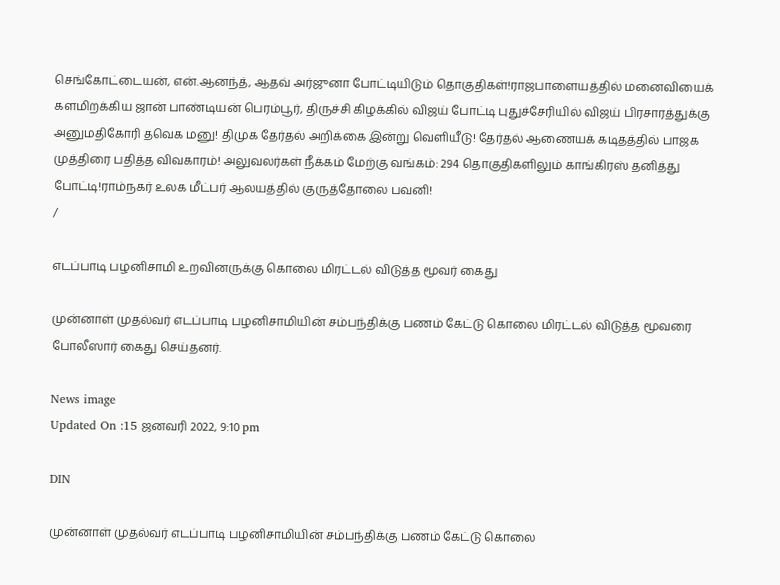செங்கோட்டையன், என்.ஆனந்த், ஆதவ் அர்ஜுனா போட்டியிடும் தொகுதிகள்!ராஜபாளையத்தில் மனைவியைக் களமிறக்கிய ஜான் பாண்டியன் பெரம்பூர், திருச்சி கிழக்கில் விஜய் போட்டி புதுச்சேரியில் விஜய் பிரசாரத்துக்கு அனுமதிகோரி தவெக மனு! திமுக தேர்தல் அறிக்கை இன்று வெளியீடு! தேர்தல் ஆணையக் கடிதத்தில் பாஜக முத்திரை பதித்த விவகாரம்! அலுவலர்கள் நீக்கம் மேற்கு வங்கம்: 294 தொகுதிகளிலும் காங்கிரஸ் தனித்து போட்டி!ராம்நகர் உலக மீட்பர் ஆலயத்தில் குருத்தோலை பவனி!
/

எடப்பாடி பழனிசாமி உறவினருக்கு கொலை மிரட்டல் விடுத்த மூவர் கைது

முன்னாள் முதல்வர் எடப்பாடி பழனிசாமியின் சம்பந்திக்கு பணம் கேட்டு கொலை மிரட்டல் விடுத்த மூவரை போலீஸார் கைது செய்தனர்.

News image
Updated On :15 ஜனவரி 2022, 9:10 pm

DIN

முன்னாள் முதல்வர் எடப்பாடி பழனிசாமியின் சம்பந்திக்கு பணம் கேட்டு கொலை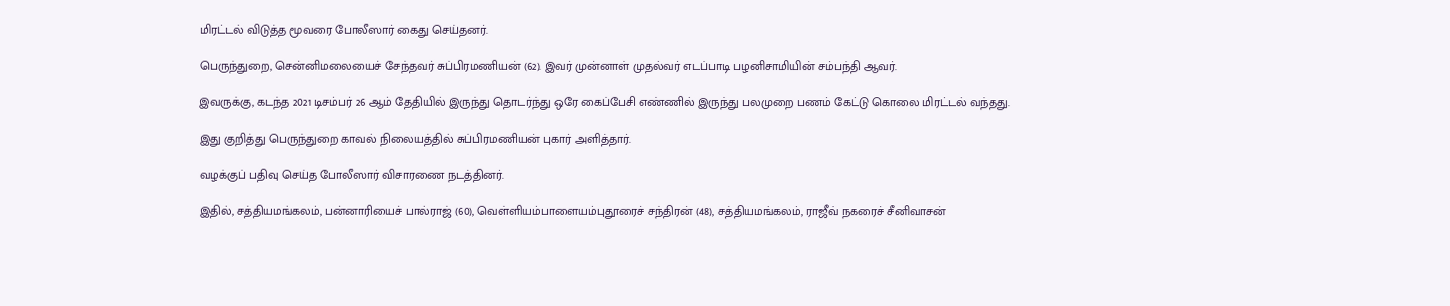மிரட்டல் விடுத்த மூவரை போலீஸார் கைது செய்தனர்.

பெருந்துறை, சென்னிமலையைச் சேந்தவர் சுப்பிரமணியன் (62). இவர் முன்னாள் முதல்வர் எடப்பாடி பழனிசாமியின் சம்பந்தி ஆவர்.

இவருக்கு, கடந்த 2021 டிசம்பர் 26 ஆம் தேதியில் இருந்து தொடர்ந்து ஒரே கைப்பேசி எண்ணில் இருந்து பலமுறை பணம் கேட்டு கொலை மிரட்டல் வந்தது.

இது குறித்து பெருந்துறை காவல் நிலையத்தில் சுப்பிரமணியன் புகார் அளித்தார்.

வழக்குப் பதிவு செய்த போலீஸார் விசாரணை நடத்தினர்.

இதில், சத்தியமங்கலம், பன்னாரியைச் பால்ராஜ் (60), வெள்ளியம்பாளையம்புதூரைச் சந்திரன் (48), சத்தியமங்கலம், ராஜீவ் நகரைச் சீனிவாசன்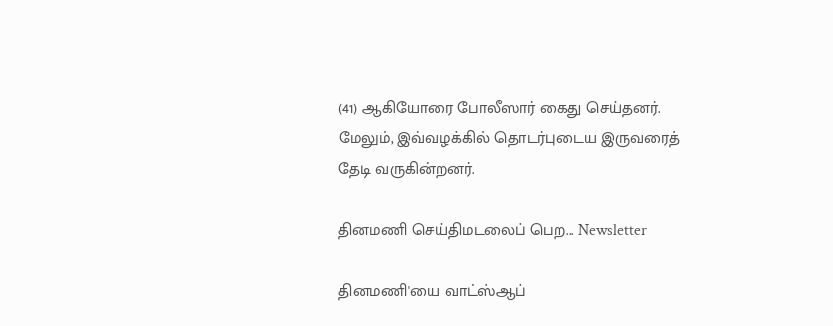(41) ஆகியோரை போலீஸார் கைது செய்தனர். மேலும், இவ்வழக்கில் தொடர்புடைய இருவரைத் தேடி வருகின்றனர்.

தினமணி செய்திமடலைப் பெற... Newsletter

தினமணி'யை வாட்ஸ்ஆப்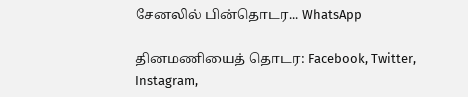சேனலில் பின்தொடர... WhatsApp

தினமணியைத் தொடர: Facebook, Twitter, Instagram,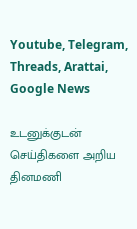Youtube, Telegram, Threads, Arattai, Google News

உடனுக்குடன் செய்திகளை அறிய தினமணி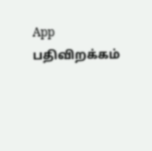App பதிவிறக்கம்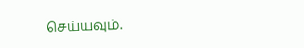செய்யவும்.